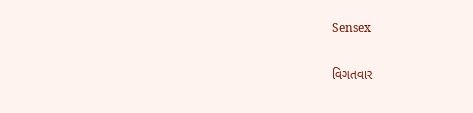Sensex

વિગતવાર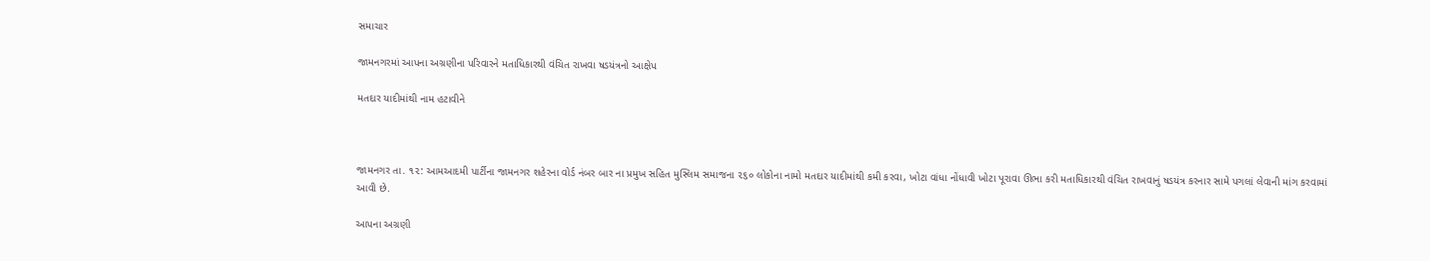સમાચાર

જામનગરમાં આપના અગ્રણીના પરિવારને મતાધિકારથી વંચિત રાખવા ષડયંત્રનો આક્ષેપ

મતદાર યાદીમાંથી નામ હટાવીને



જામનગર તા. ૧૨: આમઆદમી પાર્ટીના જામનગર શહેરના વોર્ડ નંબર બાર ના પ્રમુખ સહિત મુસ્લિમ સમાજના ૨૬૦ લોકોના નામો મતદાર યાદીમાંથી કમી કરવા, ખોટા વાંધા નોંધાવી ખોટા પૂરાવા ઊભા કરી મતાધિકારથી વંચિત રાખવાનું ષડયંત્ર કરનાર સામે પગલાં લેવાની માંગ કરવામાં આવી છે.

આપના અગ્રણી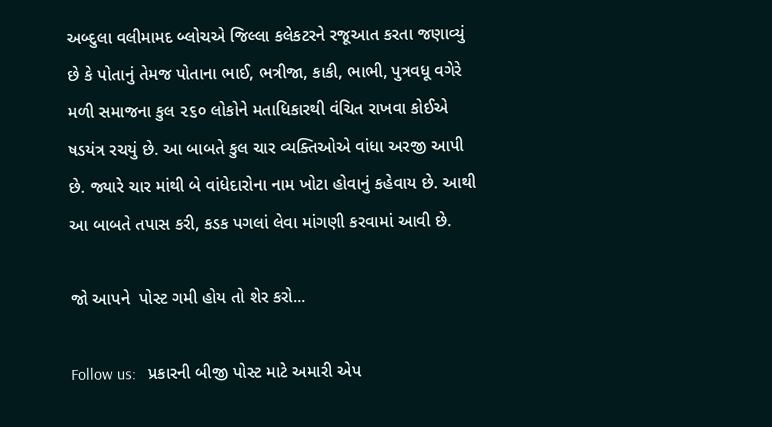અબ્દુલા વલીમામદ બ્લોચએ જિલ્લા કલેકટરને રજૂઆત કરતા જણાવ્યું છે કે પોતાનું તેમજ પોતાના ભાઈ, ભત્રીજા, કાકી, ભાભી, પુત્રવધૂ વગેરે મળી સમાજના કુલ ૨૬૦ લોકોને મતાધિકારથી વંચિત રાખવા કોઈએ ષડયંત્ર રચયું છે. આ બાબતે કુલ ચાર વ્યક્તિઓએ વાંધા અરજી આપી છે. જ્યારે ચાર માંથી બે વાંધેદારોના નામ ખોટા હોવાનું કહેવાય છે. આથી આ બાબતે તપાસ કરી, કડક પગલાં લેવા માંગણી કરવામાં આવી છે.

જો આપને  પોસ્ટ ગમી હોય તો શેર કરો...

Follow us:   પ્રકારની બીજી પોસ્ટ માટે અમારી એપ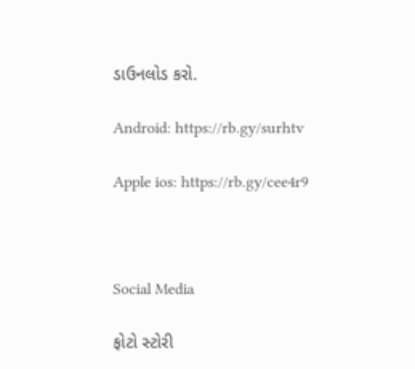ડાઉનલોડ કરો.

Android: https://rb.gy/surhtv

Apple ios: https://rb.gy/cee4r9



Social Media

ફોટો સ્ટોરી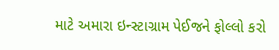માટે અમારા ઇન્સ્ટાગ્રામ પેઈજને ફોલ્લો કરો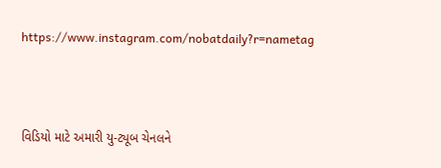https://www.instagram.com/nobatdaily?r=nametag



વિડિયો માટે અમારી યુ-ટ્યૂબ ચેનલને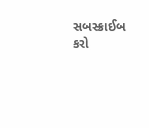સબસ્ક્રાઈબ કરો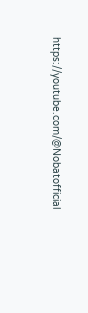https://youtube.com/@Nobatofficial